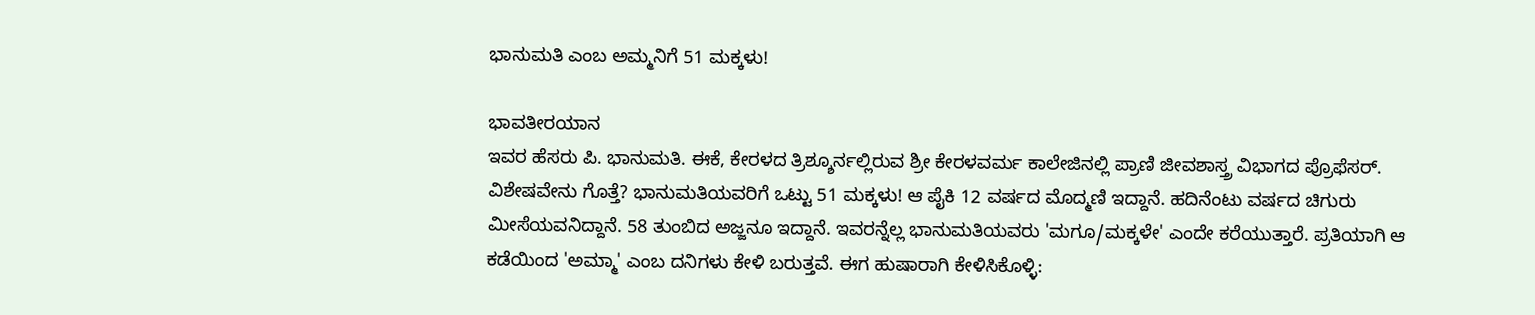ಭಾನುಮತಿ ಎಂಬ ಅಮ್ಮನಿಗೆ 51 ಮಕ್ಕಳು!

ಭಾವತೀರಯಾನ
ಇವರ ಹೆಸರು ಪಿ. ಭಾನುಮತಿ. ಈಕೆ, ಕೇರಳದ ತ್ರಿಶ್ಶೂರ್ನಲ್ಲಿರುವ ಶ್ರೀ ಕೇರಳವರ್ಮ ಕಾಲೇಜಿನಲ್ಲಿ ಪ್ರಾಣಿ ಜೀವಶಾಸ್ತ್ರ ವಿಭಾಗದ ಪ್ರೊಫೆಸರ್. ವಿಶೇಷವೇನು ಗೊತ್ತೆ? ಭಾನುಮತಿಯವರಿಗೆ ಒಟ್ಟು 51 ಮಕ್ಕಳು! ಆ ಪೈಕಿ 12 ವರ್ಷದ ಮೊದ್ಮಣಿ ಇದ್ದಾನೆ. ಹದಿನೆಂಟು ವರ್ಷದ ಚಿಗುರು ಮೀಸೆಯವನಿದ್ದಾನೆ. 58 ತುಂಬಿದ ಅಜ್ಜನೂ ಇದ್ದಾನೆ. ಇವರನ್ನೆಲ್ಲ ಭಾನುಮತಿಯವರು 'ಮಗೂ/ಮಕ್ಕಳೇ' ಎಂದೇ ಕರೆಯುತ್ತಾರೆ. ಪ್ರತಿಯಾಗಿ ಆ ಕಡೆಯಿಂದ 'ಅಮ್ಮಾ' ಎಂಬ ದನಿಗಳು ಕೇಳಿ ಬರುತ್ತವೆ. ಈಗ ಹುಷಾರಾಗಿ ಕೇಳಿಸಿಕೊಳ್ಳಿ: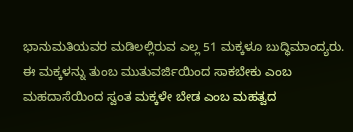ಭಾನುಮತಿಯವರ ಮಡಿಲಲ್ಲಿರುವ ಎಲ್ಲ 51 ಮಕ್ಕಳೂ ಬುದ್ಧಿಮಾಂದ್ಯರು. ಈ ಮಕ್ಕಳನ್ನು ತುಂಬ ಮುತುವರ್ಜಿಯಿಂದ ಸಾಕಬೇಕು ಎಂಬ ಮಹದಾಸೆಯಿಂದ ಸ್ವಂತ ಮಕ್ಕಳೇ ಬೇಡ ಎಂಬ ಮಹತ್ವದ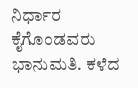ನಿರ್ಧಾರ ಕೈಗೊಂಡವರು ಭಾನುಮತಿ. ಕಳೆದ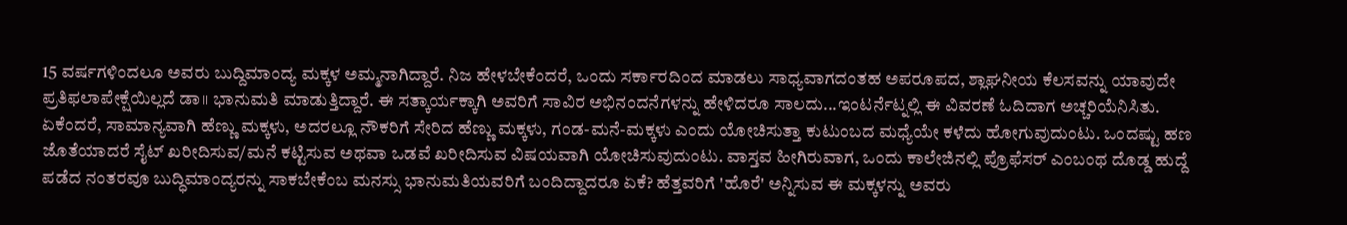15 ವರ್ಷಗಳಿಂದಲೂ ಅವರು ಬುದ್ದಿಮಾಂದ್ಯ ಮಕ್ಕಳ ಅಮ್ಮನಾಗಿದ್ದಾರೆ. ನಿಜ ಹೇಳಬೇಕೆಂದರೆ, ಒಂದು ಸರ್ಕಾರದಿಂದ ಮಾಡಲು ಸಾಧ್ಯವಾಗದಂತಹ ಅಪರೂಪದ, ಶ್ಲಾಘನೀಯ ಕೆಲಸವನ್ನು ಯಾವುದೇ ಪ್ರತಿಫಲಾಪೇಕ್ಷೆಯಿಲ್ಲದೆ ಡಾ॥ ಭಾನುಮತಿ ಮಾಡುತ್ತಿದ್ದಾರೆ. ಈ ಸತ್ಕಾರ್ಯಕ್ಕಾಗಿ ಅವರಿಗೆ ಸಾವಿರ ಅಭಿನಂದನೆಗಳನ್ನು ಹೇಳಿದರೂ ಸಾಲದು...ಇಂಟರ್ನೆಟ್ನಲ್ಲಿ ಈ ವಿವರಣೆ ಓದಿದಾಗ ಅಚ್ಚರಿಯೆನಿಸಿತು. ಏಕೆಂದರೆ, ಸಾಮಾನ್ಯವಾಗಿ ಹೆಣ್ಣು ಮಕ್ಕಳು, ಅದರಲ್ಲೂ ನೌಕರಿಗೆ ಸೇರಿದ ಹೆಣ್ಣು ಮಕ್ಕಳು, ಗಂಡ-ಮನೆ-ಮಕ್ಕಳು ಎಂದು ಯೋಚಿಸುತ್ತಾ ಕುಟುಂಬದ ಮಧ್ಯೆಯೇ ಕಳೆದು ಹೋಗುವುದುಂಟು. ಒಂದಷ್ಟು ಹಣ ಜೊತೆಯಾದರೆ ಸೈಟ್ ಖರೀದಿಸುವ/ಮನೆ ಕಟ್ಟಿಸುವ ಅಥವಾ ಒಡವೆ ಖರೀದಿಸುವ ವಿಷಯವಾಗಿ ಯೋಚಿಸುವುದುಂಟು. ವಾಸ್ತವ ಹೀಗಿರುವಾಗ, ಒಂದು ಕಾಲೇಜಿನಲ್ಲಿ ಪ್ರೊಫೆಸರ್ ಎಂಬಂಥ ದೊಡ್ಡ ಹುದ್ದೆ ಪಡೆದ ನಂತರವೂ ಬುದ್ಧಿಮಾಂದ್ಯರನ್ನು ಸಾಕಬೇಕೆಂಬ ಮನಸ್ಸು ಭಾನುಮತಿಯವರಿಗೆ ಬಂದಿದ್ದಾದರೂ ಏಕೆ? ಹೆತ್ತವರಿಗೆ 'ಹೊರೆ' ಅನ್ನಿಸುವ ಈ ಮಕ್ಕಳನ್ನು ಅವರು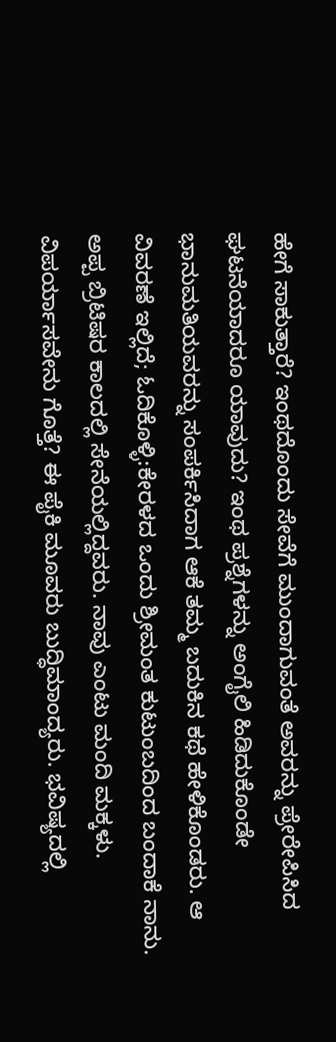ಹೇಗೆ ಸಾಕುತ್ತಾರೆ? ಇಂಥದೊಂದು ಸೇವೆಗೆ ಮುಂದಾಗುವಂತೆ ಅವರನ್ನು ಪ್ರೇರೇಪಿಸಿದ ಘಟನೆಯಾದರೂ ಯಾವುದು? ಇಂಥ ಪ್ರಶ್ನೆಗಳನ್ನು ಅಂಗೈಲಿ ಹಿಡಿದುಕೊಂಡೇ ಭಾನುಮತಿಯವರನ್ನು ಸಂಪರ್ಕಿಸಿದಾಗ ಆಕೆ ತಮ್ಮ ಬದುಕಿನ ಕಥೆ ಹೇಳಿಕೊಂಡರು. ಆ ವಿವರಣೆ ಇಲ್ಲಿದೆ; ಓದಿಕೊಳ್ಳಿ:ಕೇರಳದ ಒಂದು ಶ್ರೀಮಂತ ಕುಟುಂಬದಿಂದ ಬಂದಾಕೆ ನಾನು. ಅಪ್ಪ ಬ್ರಿಟಿಷರ ಕಾಲದಲ್ಲಿ ಸೇನೆಯಲ್ಲಿದ್ದವರು. ನಾವು ಎಂಟು ಮಂದಿ ಮಕ್ಕಳು. ವಿಪರ್ಯಾಸವೇನು ಗೊತ್ತೆ? ಈ ಪೈಕಿ ಮೂವರು ಬುದ್ಧಿಮಾಂದ್ಯರು. ಭವಿಷ್ಯದಲ್ಲಿ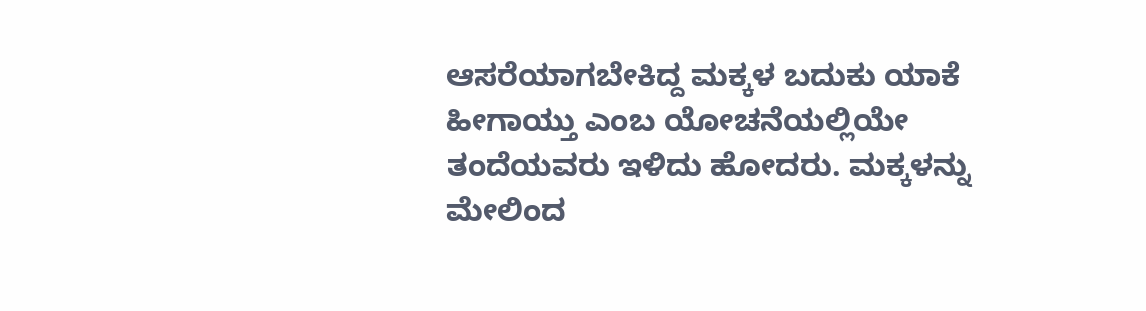ಆಸರೆಯಾಗಬೇಕಿದ್ದ ಮಕ್ಕಳ ಬದುಕು ಯಾಕೆ ಹೀಗಾಯ್ತು ಎಂಬ ಯೋಚನೆಯಲ್ಲಿಯೇ ತಂದೆಯವರು ಇಳಿದು ಹೋದರು. ಮಕ್ಕಳನ್ನು ಮೇಲಿಂದ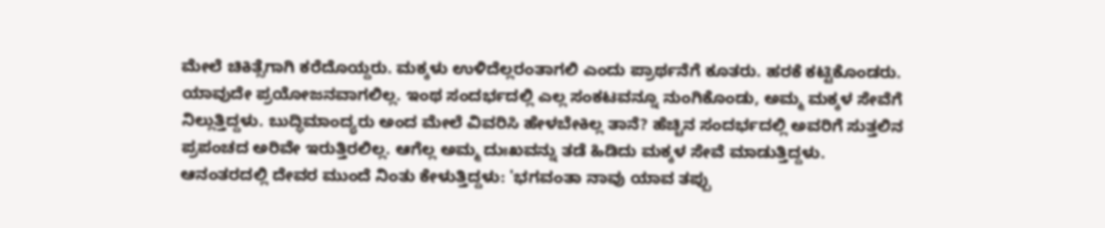ಮೇಲೆ ಚಿಕಿತ್ಸೆಗಾಗಿ ಕರೆದೊಯ್ದರು. ಮಕ್ಕಳು ಉಳಿದೆಲ್ಲರಂತಾಗಲಿ ಎಂದು ಪ್ರಾರ್ಥನೆಗೆ ಕೂತರು. ಹರಕೆ ಕಟ್ಟಿಕೊಂಡರು. ಯಾವುದೇ ಪ್ರಯೋಜನವಾಗಲಿಲ್ಲ. ಇಂಥ ಸಂದರ್ಭದಲ್ಲಿ ಎಲ್ಲ ಸಂಕಟವನ್ನೂ ನುಂಗಿಕೊಂಡು, ಅಮ್ಮ ಮಕ್ಕಳ ಸೇವೆಗೆ ನಿಲ್ಲುತ್ತಿದ್ದಳು. ಬುದ್ಧಿಮಾಂದ್ಯರು ಅಂದ ಮೇಲೆ ವಿವರಿಸಿ ಹೇಳಬೇಕಿಲ್ಲ ತಾನೆ? ಹೆಚ್ಚಿನ ಸಂದರ್ಭದಲ್ಲಿ ಅವರಿಗೆ ಸುತ್ತಲಿನ ಪ್ರಪಂಚದ ಅರಿವೇ ಇರುತ್ತಿರಲಿಲ್ಲ. ಆಗೆಲ್ಲ ಅಮ್ಮ ದುಃಖವನ್ನು ತಡೆ ಹಿಡಿದು ಮಕ್ಕಳ ಸೇವೆ ಮಾಡುತ್ತಿದ್ದಳು. ಆನಂತರದಲ್ಲಿ ದೇವರ ಮುಂದೆ ನಿಂತು ಕೇಳುತ್ತಿದ್ದಳು: 'ಭಗವಂತಾ ನಾವು ಯಾವ ತಪ್ಪು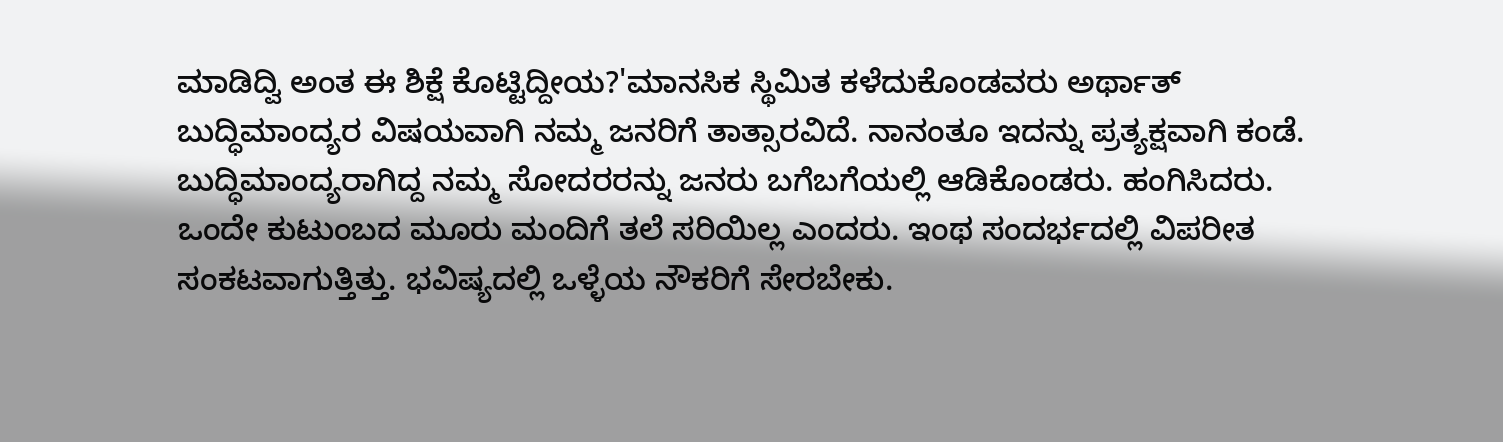ಮಾಡಿದ್ವಿ ಅಂತ ಈ ಶಿಕ್ಷೆ ಕೊಟ್ಟಿದ್ದೀಯ?'ಮಾನಸಿಕ ಸ್ಥಿಮಿತ ಕಳೆದುಕೊಂಡವರು ಅರ್ಥಾತ್ ಬುದ್ಧಿಮಾಂದ್ಯರ ವಿಷಯವಾಗಿ ನಮ್ಮ ಜನರಿಗೆ ತಾತ್ಸಾರವಿದೆ. ನಾನಂತೂ ಇದನ್ನು ಪ್ರತ್ಯಕ್ಷವಾಗಿ ಕಂಡೆ. ಬುದ್ಧಿಮಾಂದ್ಯರಾಗಿದ್ದ ನಮ್ಮ ಸೋದರರನ್ನು ಜನರು ಬಗೆಬಗೆಯಲ್ಲಿ ಆಡಿಕೊಂಡರು. ಹಂಗಿಸಿದರು. ಒಂದೇ ಕುಟುಂಬದ ಮೂರು ಮಂದಿಗೆ ತಲೆ ಸರಿಯಿಲ್ಲ ಎಂದರು. ಇಂಥ ಸಂದರ್ಭದಲ್ಲಿ ವಿಪರೀತ ಸಂಕಟವಾಗುತ್ತಿತ್ತು. ಭವಿಷ್ಯದಲ್ಲಿ ಒಳ್ಳೆಯ ನೌಕರಿಗೆ ಸೇರಬೇಕು.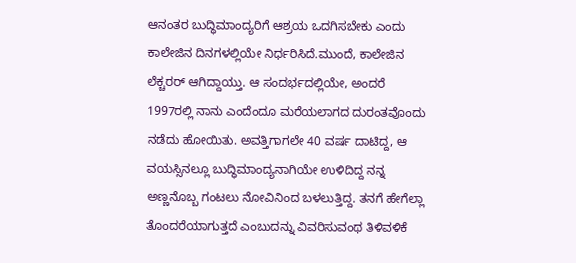ಆನಂತರ ಬುದ್ಧಿಮಾಂದ್ಯರಿಗೆ ಆಶ್ರಯ ಒದಗಿಸಬೇಕು ಎಂದು ಕಾಲೇಜಿನ ದಿನಗಳಲ್ಲಿಯೇ ನಿರ್ಧರಿಸಿದೆ.ಮುಂದೆ, ಕಾಲೇಜಿನ ಲೆಕ್ಚರರ್ ಆಗಿದ್ದಾಯ್ತು. ಆ ಸಂದರ್ಭದಲ್ಲಿಯೇ, ಅಂದರೆ 1997ರಲ್ಲಿ ನಾನು ಎಂದೆಂದೂ ಮರೆಯಲಾಗದ ದುರಂತವೊಂದು ನಡೆದು ಹೋಯಿತು. ಅವತ್ತಿಗಾಗಲೇ 40 ವರ್ಷ ದಾಟಿದ್ದ, ಆ ವಯಸ್ಸಿನಲ್ಲೂ ಬುದ್ಧಿಮಾಂದ್ಯನಾಗಿಯೇ ಉಳಿದಿದ್ದ ನನ್ನ ಅಣ್ಣನೊಬ್ಬ ಗಂಟಲು ನೋವಿನಿಂದ ಬಳಲುತ್ತಿದ್ದ. ತನಗೆ ಹೇಗೆಲ್ಲಾ ತೊಂದರೆಯಾಗುತ್ತದೆ ಎಂಬುದನ್ನು ವಿವರಿಸುವಂಥ ತಿಳಿವಳಿಕೆ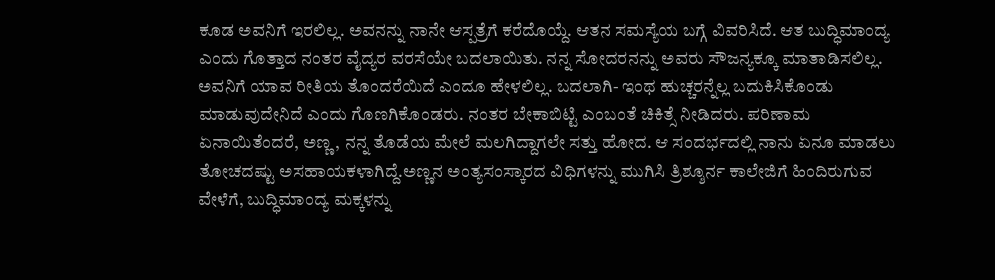ಕೂಡ ಅವನಿಗೆ ಇರಲಿಲ್ಲ. ಅವನನ್ನು ನಾನೇ ಆಸ್ಪತ್ರೆಗೆ ಕರೆದೊಯ್ದೆ. ಆತನ ಸಮಸ್ಯೆಯ ಬಗ್ಗೆ ವಿವರಿಸಿದೆ. ಆತ ಬುದ್ಧಿಮಾಂದ್ಯ ಎಂದು ಗೊತ್ತಾದ ನಂತರ ವೈದ್ಯರ ವರಸೆಯೇ ಬದಲಾಯಿತು. ನನ್ನ ಸೋದರನನ್ನು ಅವರು ಸೌಜನ್ಯಕ್ಕೂ ಮಾತಾಡಿಸಲಿಲ್ಲ. ಅವನಿಗೆ ಯಾವ ರೀತಿಯ ತೊಂದರೆಯಿದೆ ಎಂದೂ ಹೇಳಲಿಲ್ಲ. ಬದಲಾಗಿ- ಇಂಥ ಹುಚ್ಚರನ್ನೆಲ್ಲ ಬದುಕಿಸಿಕೊಂಡು ಮಾಡುವುದೇನಿದೆ ಎಂದು ಗೊಣಗಿಕೊಂಡರು. ನಂತರ ಬೇಕಾಬಿಟ್ಟಿ ಎಂಬಂತೆ ಚಿಕಿತ್ಸೆ ನೀಡಿದರು. ಪರಿಣಾಮ ಏನಾಯಿತೆಂದರೆ, ಅಣ್ಣ, ನನ್ನ ತೊಡೆಯ ಮೇಲೆ ಮಲಗಿದ್ದಾಗಲೇ ಸತ್ತು ಹೋದ. ಆ ಸಂದರ್ಭದಲ್ಲಿ ನಾನು ಏನೂ ಮಾಡಲು ತೋಚದಷ್ಟು ಅಸಹಾಯಕಳಾಗಿದ್ದೆ.ಅಣ್ಣನ ಅಂತ್ಯಸಂಸ್ಕಾರದ ವಿಧಿಗಳನ್ನು ಮುಗಿಸಿ ತ್ರಿಶ್ಶೂರ್ನ ಕಾಲೇಜಿಗೆ ಹಿಂದಿರುಗುವ ವೇಳೆಗೆ, ಬುದ್ಧಿಮಾಂದ್ಯ ಮಕ್ಕಳನ್ನು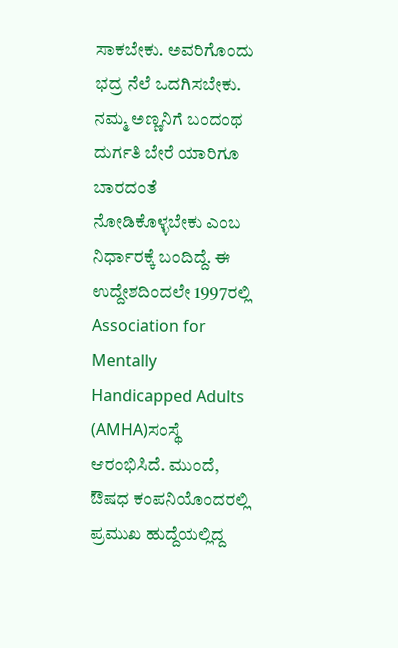ಸಾಕಬೇಕು. ಅವರಿಗೊಂದು ಭದ್ರ ನೆಲೆ ಒದಗಿಸಬೇಕು. ನಮ್ಮ ಅಣ್ಣನಿಗೆ ಬಂದಂಥ ದುರ್ಗತಿ ಬೇರೆ ಯಾರಿಗೂ ಬಾರದಂತೆ ನೋಡಿಕೊಳ್ಳಬೇಕು ಎಂಬ ನಿರ್ಧಾರಕ್ಕೆ ಬಂದಿದ್ದೆ. ಈ ಉದ್ದೇಶದಿಂದಲೇ 1997ರಲ್ಲಿ Association for Mentally Handicapped Adults (AMHA)ಸಂಸ್ಥೆ ಆರಂಭಿಸಿದೆ. ಮುಂದೆ, ಔಷಧ ಕಂಪನಿಯೊಂದರಲ್ಲಿ ಪ್ರಮುಖ ಹುದ್ದೆಯಲ್ಲಿದ್ದ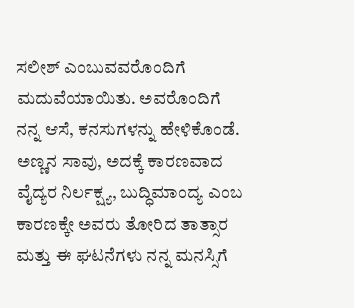ಸಲೀಶ್ ಎಂಬುವವರೊಂದಿಗೆ ಮದುವೆಯಾಯಿತು. ಅವರೊಂದಿಗೆ ನನ್ನ ಆಸೆ, ಕನಸುಗಳನ್ನು ಹೇಳಿಕೊಂಡೆ. ಅಣ್ಣನ ಸಾವು, ಅದಕ್ಕೆ ಕಾರಣವಾದ ವೈದ್ಯರ ನಿರ್ಲಕ್ಷ್ಯ, ಬುದ್ಧಿಮಾಂದ್ಯ ಎಂಬ ಕಾರಣಕ್ಕೇ ಅವರು ತೋರಿದ ತಾತ್ಸಾರ ಮತ್ತು ಈ ಘಟನೆಗಳು ನನ್ನ ಮನಸ್ಸಿಗೆ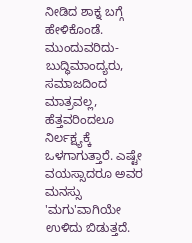ನೀಡಿದ ಶಾಕ್ನ ಬಗ್ಗೆ ಹೇಳಿಕೊಂಡೆ. ಮುಂದುವರಿದು- ಬುದ್ಧಿಮಾಂದ್ಯರು, ಸಮಾಜದಿಂದ ಮಾತ್ರವಲ್ಲ, ಹೆತ್ತವರಿಂದಲೂ ನಿರ್ಲಕ್ಷ್ಯಕ್ಕೆ ಒಳಗಾಗುತ್ತಾರೆ. ಎಷ್ಟೇ ವಯಸ್ಸಾದರೂ ಅವರ ಮನಸ್ಸು 'ಮಗು'ವಾಗಿಯೇ ಉಳಿದು ಬಿಡುತ್ತದೆ.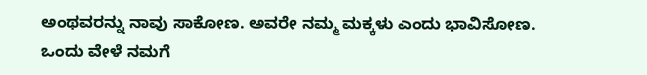ಅಂಥವರನ್ನು ನಾವು ಸಾಕೋಣ. ಅವರೇ ನಮ್ಮ ಮಕ್ಕಳು ಎಂದು ಭಾವಿಸೋಣ. ಒಂದು ವೇಳೆ ನಮಗೆ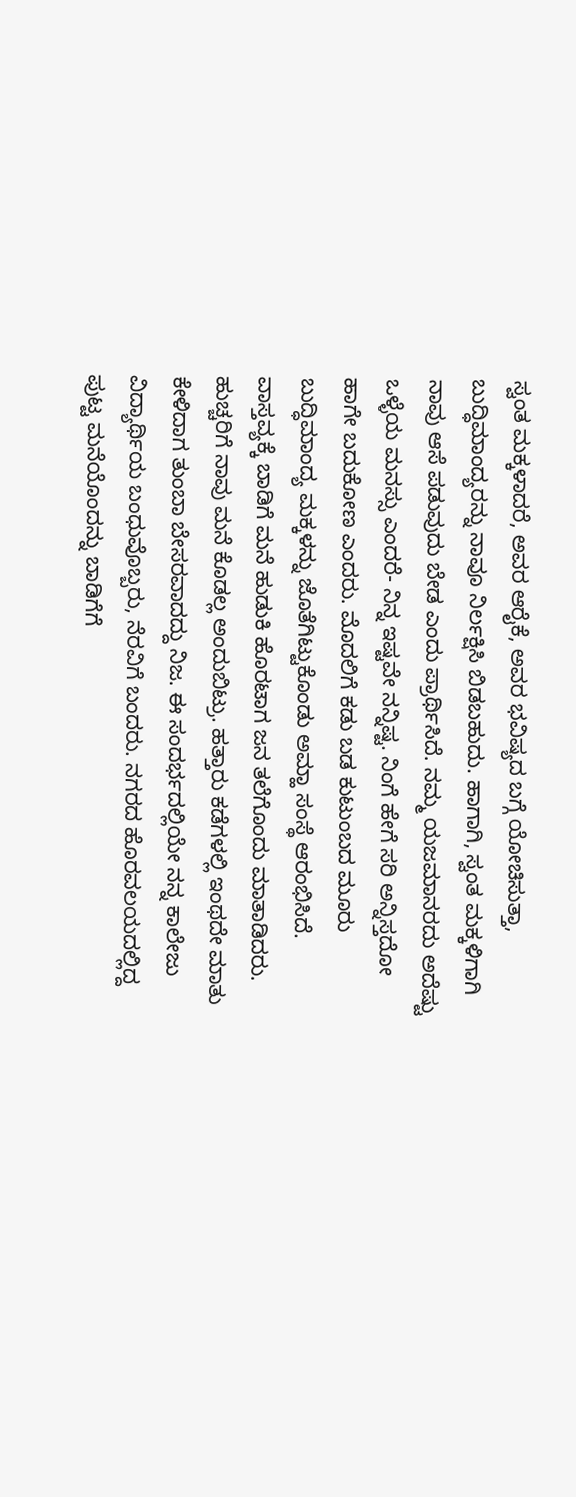ಸ್ವಂತ ಮಕ್ಕಳಾದರೆ, ಅವರ ಆರೈಕೆ, ಅವರ ಭವಿಷ್ಯದ ಬಗ್ಗೆ ಯೋಚಿಸುತ್ತಾ, ಬುದ್ಧಿಮಾಂದ್ಯರನ್ನು ನಾವೂ ನಿರ್ಲಕ್ಷಿಸಿ ಬಿಡಬಹುದು. ಹಾಗಾಗಿ, ಸ್ವಂತ ಮಕ್ಕಳಿಗಾಗಿ ನಾವು ಆಸೆ ಪಡುವುದು ಬೇಡ ಎಂದು ಪ್ರಾರ್ಥಿಸಿದೆ. ನಮ್ಮ ಯಜಮಾನರದು ಅದೆಷ್ಟು ಒಳ್ಳೆಯ ಮನಸ್ಸು ಎಂದರೆ- ನಿನ್ನ ಇಷ್ಟವೇ ನನ್ನಿಷ್ಟ. ನಿಂಗೆ ಹೇಗೆ ಸರಿ ಅನ್ನಿಸ್ತದೋ ಹಾಗೇ ಬದುಕೋಣ ಎಂದರು. ಮೊದಲಿಗೆ ಕಡು ಬಡ ಕುಟುಂಬದ ಮೂರು ಬುದ್ಧಿಮಾಂದ್ಯ ಮಕ್ಕಳನ್ನು ಜೊತೆಗಿಟ್ಟುಕೊಂಡು ಅಮ್ಹಾ ಸಂಸ್ಥೆ ಆರಂಭಿಸಿದೆ. ವಾಸ್ತವ್ಯಕ್ಕೆ ಬಾಡಿಗೆ ಮನೆ ಹುಡುಕಿ ಹೊರಟಾಗ ಜನ ತಲೆಗೊಂದು ಮಾತಾಡಿದರು. ಹುಚ್ಚರಿಗೆ ನಾವು ಮನೆ ಕೊಡಲ್ಲ ಅಂದುಬಿಟ್ರು. ಹತ್ತಾರು ಕಡೆಗಳಲ್ಲಿ ಇಂಥದೇ ಮಾತು ಕೇಳಿದಾಗ ತುಂಬಾ ಬೇಸರವಾದದ್ದು ನಿಜ. ಈ ಸಂದರ್ಭದಲ್ಲಿಯೇ ನನ್ನ ಕಾಲೇಜು ವಿದ್ಯಾರ್ಥಿಯ ಬಂಧುವೊಬ್ಬರು, ನೆರವಿಗೆ ಬಂದರು. ನಗರದ ಹೊರವಲಯದಲ್ಲಿದ್ದ ಪುಟ್ಟ ಮನೆಯೊಂದನ್ನು ಬಾಡಿಗೆಗೆ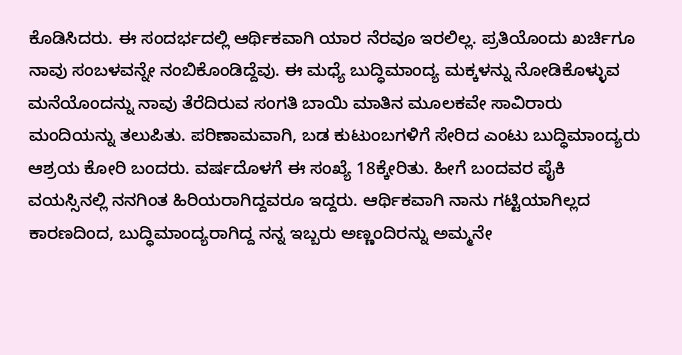ಕೊಡಿಸಿದರು. ಈ ಸಂದರ್ಭದಲ್ಲಿ ಆರ್ಥಿಕವಾಗಿ ಯಾರ ನೆರವೂ ಇರಲಿಲ್ಲ. ಪ್ರತಿಯೊಂದು ಖರ್ಚಿಗೂ ನಾವು ಸಂಬಳವನ್ನೇ ನಂಬಿಕೊಂಡಿದ್ದೆವು. ಈ ಮಧ್ಯೆ ಬುದ್ಧಿಮಾಂದ್ಯ ಮಕ್ಕಳನ್ನು ನೋಡಿಕೊಳ್ಳುವ ಮನೆಯೊಂದನ್ನು ನಾವು ತೆರೆದಿರುವ ಸಂಗತಿ ಬಾಯಿ ಮಾತಿನ ಮೂಲಕವೇ ಸಾವಿರಾರು ಮಂದಿಯನ್ನು ತಲುಪಿತು. ಪರಿಣಾಮವಾಗಿ, ಬಡ ಕುಟುಂಬಗಳಿಗೆ ಸೇರಿದ ಎಂಟು ಬುದ್ಧಿಮಾಂದ್ಯರು ಆಶ್ರಯ ಕೋರಿ ಬಂದರು. ವರ್ಷದೊಳಗೆ ಈ ಸಂಖ್ಯೆ 18ಕ್ಕೇರಿತು. ಹೀಗೆ ಬಂದವರ ಪೈಕಿ ವಯಸ್ಸಿನಲ್ಲಿ ನನಗಿಂತ ಹಿರಿಯರಾಗಿದ್ದವರೂ ಇದ್ದರು. ಆರ್ಥಿಕವಾಗಿ ನಾನು ಗಟ್ಟಿಯಾಗಿಲ್ಲದ ಕಾರಣದಿಂದ, ಬುದ್ಧಿಮಾಂದ್ಯರಾಗಿದ್ದ ನನ್ನ ಇಬ್ಬರು ಅಣ್ಣಂದಿರನ್ನು ಅಮ್ಮನೇ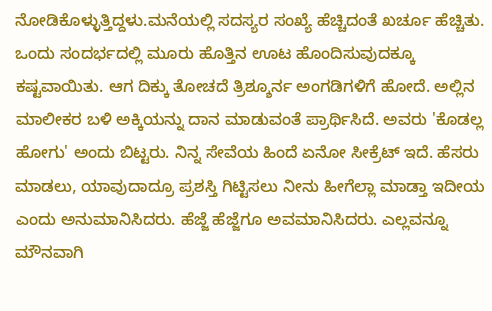ನೋಡಿಕೊಳ್ಳುತ್ತಿದ್ದಳು.ಮನೆಯಲ್ಲಿ ಸದಸ್ಯರ ಸಂಖ್ಯೆ ಹೆಚ್ಚಿದಂತೆ ಖರ್ಚೂ ಹೆಚ್ಚಿತು. ಒಂದು ಸಂದರ್ಭದಲ್ಲಿ ಮೂರು ಹೊತ್ತಿನ ಊಟ ಹೊಂದಿಸುವುದಕ್ಕೂ ಕಷ್ಟವಾಯಿತು. ಆಗ ದಿಕ್ಕು ತೋಚದೆ ತ್ರಿಶ್ಶೂರ್ನ ಅಂಗಡಿಗಳಿಗೆ ಹೋದೆ. ಅಲ್ಲಿನ ಮಾಲೀಕರ ಬಳಿ ಅಕ್ಕಿಯನ್ನು ದಾನ ಮಾಡುವಂತೆ ಪ್ರಾರ್ಥಿಸಿದೆ. ಅವರು 'ಕೊಡಲ್ಲ ಹೋಗು' ಅಂದು ಬಿಟ್ಟರು. ನಿನ್ನ ಸೇವೆಯ ಹಿಂದೆ ಏನೋ ಸೀಕ್ರೆಟ್ ಇದೆ. ಹೆಸರು ಮಾಡಲು, ಯಾವುದಾದ್ರೂ ಪ್ರಶಸ್ತಿ ಗಿಟ್ಟಿಸಲು ನೀನು ಹೀಗೆಲ್ಲಾ ಮಾಡ್ತಾ ಇದೀಯ ಎಂದು ಅನುಮಾನಿಸಿದರು. ಹೆಜ್ಜೆ ಹೆಜ್ಜೆಗೂ ಅವಮಾನಿಸಿದರು. ಎಲ್ಲವನ್ನೂ ಮೌನವಾಗಿ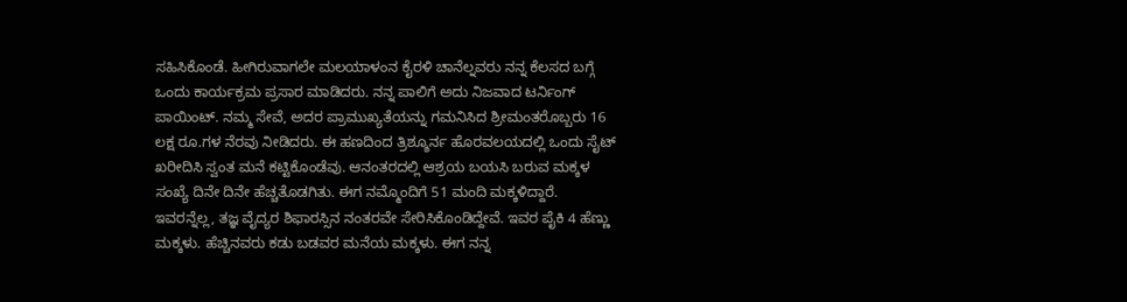ಸಹಿಸಿಕೊಂಡೆ. ಹೀಗಿರುವಾಗಲೇ ಮಲಯಾಳಂನ ಕೈರಳಿ ಚಾನೆಲ್ನವರು ನನ್ನ ಕೆಲಸದ ಬಗ್ಗೆ ಒಂದು ಕಾರ್ಯಕ್ರಮ ಪ್ರಸಾರ ಮಾಡಿದರು. ನನ್ನ ಪಾಲಿಗೆ ಅದು ನಿಜವಾದ ಟರ್ನಿಂಗ್ ಪಾಯಿಂಟ್. ನಮ್ಮ ಸೇವೆ, ಅದರ ಪ್ರಾಮುಖ್ಯತೆಯನ್ನು ಗಮನಿಸಿದ ಶ್ರೀಮಂತರೊಬ್ಬರು 16 ಲಕ್ಷ ರೂ.ಗಳ ನೆರವು ನೀಡಿದರು. ಈ ಹಣದಿಂದ ತ್ರಿಶ್ಶೂರ್ನ ಹೊರವಲಯದಲ್ಲಿ ಒಂದು ಸೈಟ್ ಖರೀದಿಸಿ ಸ್ವಂತ ಮನೆ ಕಟ್ಟಿಕೊಂಡೆವು. ಆನಂತರದಲ್ಲಿ ಆಶ್ರಯ ಬಯಸಿ ಬರುವ ಮಕ್ಕಳ ಸಂಖ್ಯೆ ದಿನೇ ದಿನೇ ಹೆಚ್ಚತೊಡಗಿತು. ಈಗ ನಮ್ಮೊಂದಿಗೆ 51 ಮಂದಿ ಮಕ್ಕಳಿದ್ದಾರೆ. ಇವರನ್ನೆಲ್ಲ, ತಜ್ಞ ವೈದ್ಯರ ಶಿಫಾರಸ್ಸಿನ ನಂತರವೇ ಸೇರಿಸಿಕೊಂಡಿದ್ದೇವೆ. ಇವರ ಪೈಕಿ 4 ಹೆಣ್ಣು ಮಕ್ಕಳು. ಹೆಚ್ಚಿನವರು ಕಡು ಬಡವರ ಮನೆಯ ಮಕ್ಕಳು. ಈಗ ನನ್ನ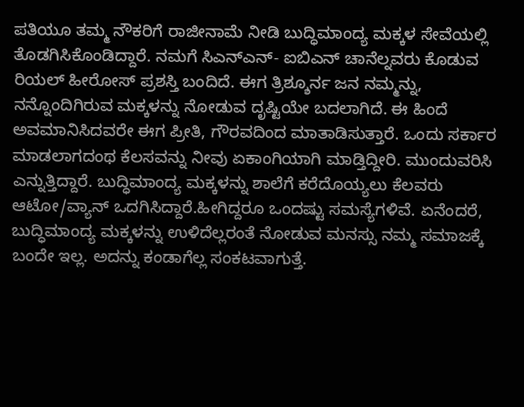ಪತಿಯೂ ತಮ್ಮ ನೌಕರಿಗೆ ರಾಜೀನಾಮೆ ನೀಡಿ ಬುದ್ಧಿಮಾಂದ್ಯ ಮಕ್ಕಳ ಸೇವೆಯಲ್ಲಿ ತೊಡಗಿಸಿಕೊಂಡಿದ್ದಾರೆ. ನಮಗೆ ಸಿಎನ್ಎನ್- ಐಬಿಎನ್ ಚಾನೆಲ್ನವರು ಕೊಡುವ ರಿಯಲ್ ಹೀರೋಸ್ ಪ್ರಶಸ್ತಿ ಬಂದಿದೆ. ಈಗ ತ್ರಿಶ್ಶೂರ್ನ ಜನ ನಮ್ಮನ್ನು, ನನ್ನೊಂದಿಗಿರುವ ಮಕ್ಕಳನ್ನು ನೋಡುವ ದೃಷ್ಟಿಯೇ ಬದಲಾಗಿದೆ. ಈ ಹಿಂದೆ ಅವಮಾನಿಸಿದವರೇ ಈಗ ಪ್ರೀತಿ, ಗೌರವದಿಂದ ಮಾತಾಡಿಸುತ್ತಾರೆ. ಒಂದು ಸರ್ಕಾರ ಮಾಡಲಾಗದಂಥ ಕೆಲಸವನ್ನು ನೀವು ಏಕಾಂಗಿಯಾಗಿ ಮಾಡ್ತಿದ್ದೀರಿ. ಮುಂದುವರಿಸಿ ಎನ್ನುತ್ತಿದ್ದಾರೆ. ಬುದ್ಧಿಮಾಂದ್ಯ ಮಕ್ಕಳನ್ನು ಶಾಲೆಗೆ ಕರೆದೊಯ್ಯಲು ಕೆಲವರು ಆಟೋ/ವ್ಯಾನ್ ಒದಗಿಸಿದ್ದಾರೆ.ಹೀಗಿದ್ದರೂ ಒಂದಷ್ಟು ಸಮಸ್ಯೆಗಳಿವೆ. ಏನೆಂದರೆ, ಬುದ್ಧಿಮಾಂದ್ಯ ಮಕ್ಕಳನ್ನು ಉಳಿದೆಲ್ಲರಂತೆ ನೋಡುವ ಮನಸ್ಸು ನಮ್ಮ ಸಮಾಜಕ್ಕೆ ಬಂದೇ ಇಲ್ಲ. ಅದನ್ನು ಕಂಡಾಗೆಲ್ಲ ಸಂಕಟವಾಗುತ್ತೆ.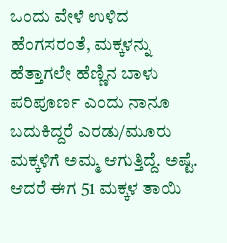ಒಂದು ವೇಳೆ ಉಳಿದ ಹೆಂಗಸರಂತೆ, ಮಕ್ಕಳನ್ನು ಹೆತ್ತಾಗಲೇ ಹೆಣ್ಣಿನ ಬಾಳು ಪರಿಪೂರ್ಣ ಎಂದು ನಾನೂ ಬದುಕಿದ್ದರೆ ಎರಡು/ಮೂರು ಮಕ್ಕಳಿಗೆ ಅಮ್ಮ ಆಗುತ್ತಿದ್ದೆ. ಅಷ್ಟೆ. ಆದರೆ ಈಗ 51 ಮಕ್ಕಳ ತಾಯಿ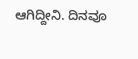ಆಗಿದ್ದೀನಿ. ದಿನವೂ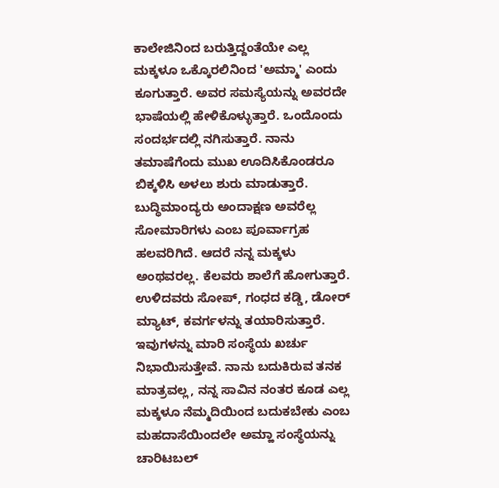ಕಾಲೇಜಿನಿಂದ ಬರುತ್ತಿದ್ದಂತೆಯೇ ಎಲ್ಲ ಮಕ್ಕಳೂ ಒಕ್ಕೊರಲಿನಿಂದ 'ಅಮ್ಮಾ' ಎಂದು ಕೂಗುತ್ತಾರೆ. ಅವರ ಸಮಸ್ಯೆಯನ್ನು ಅವರದೇ ಭಾಷೆಯಲ್ಲಿ ಹೇಳಿಕೊಳ್ಳುತ್ತಾರೆ. ಒಂದೊಂದು ಸಂದರ್ಭದಲ್ಲಿ ನಗಿಸುತ್ತಾರೆ. ನಾನು ತಮಾಷೆಗೆಂದು ಮುಖ ಊದಿಸಿಕೊಂಡರೂ ಬಿಕ್ಕಳಿಸಿ ಅಳಲು ಶುರು ಮಾಡುತ್ತಾರೆ. ಬುದ್ಧಿಮಾಂದ್ಯರು ಅಂದಾಕ್ಷಣ ಅವರೆಲ್ಲ ಸೋಮಾರಿಗಳು ಎಂಬ ಪೂರ್ವಾಗ್ರಹ ಹಲವರಿಗಿದೆ. ಆದರೆ ನನ್ನ ಮಕ್ಕಳು ಅಂಥವರಲ್ಲ. ಕೆಲವರು ಶಾಲೆಗೆ ಹೋಗುತ್ತಾರೆ. ಉಳಿದವರು ಸೋಪ್, ಗಂಧದ ಕಡ್ಡಿ, ಡೋರ್ ಮ್ಯಾಟ್, ಕವರ್ಗಳನ್ನು ತಯಾರಿಸುತ್ತಾರೆ. ಇವುಗಳನ್ನು ಮಾರಿ ಸಂಸ್ಥೆಯ ಖರ್ಚು ನಿಭಾಯಿಸುತ್ತೇವೆ. ನಾನು ಬದುಕಿರುವ ತನಕ ಮಾತ್ರವಲ್ಲ, ನನ್ನ ಸಾವಿನ ನಂತರ ಕೂಡ ಎಲ್ಲ ಮಕ್ಕಳೂ ನೆಮ್ಮದಿಯಿಂದ ಬದುಕಬೇಕು ಎಂಬ ಮಹದಾಸೆಯಿಂದಲೇ ಅಮ್ಹಾ ಸಂಸ್ಥೆಯನ್ನು ಚಾರಿಟಬಲ್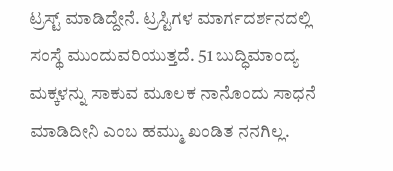ಟ್ರಸ್ಟ್ ಮಾಡಿದ್ದೇನೆ. ಟ್ರಸ್ಟಿಗಳ ಮಾರ್ಗದರ್ಶನದಲ್ಲಿ ಸಂಸ್ಥೆ ಮುಂದುವರಿಯುತ್ತದೆ. 51 ಬುದ್ಧಿಮಾಂದ್ಯ ಮಕ್ಕಳನ್ನು ಸಾಕುವ ಮೂಲಕ ನಾನೊಂದು ಸಾಧನೆ ಮಾಡಿದೀನಿ ಎಂಬ ಹಮ್ಮು ಖಂಡಿತ ನನಗಿಲ್ಲ.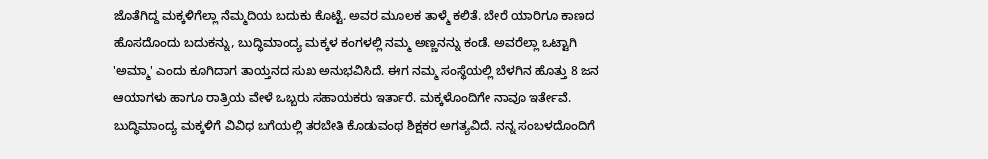ಜೊತೆಗಿದ್ದ ಮಕ್ಕಳಿಗೆಲ್ಲಾ ನೆಮ್ಮದಿಯ ಬದುಕು ಕೊಟ್ಟೆ. ಅವರ ಮೂಲಕ ತಾಳ್ಮೆ ಕಲಿತೆ. ಬೇರೆ ಯಾರಿಗೂ ಕಾಣದ ಹೊಸದೊಂದು ಬದುಕನ್ನು, ಬುದ್ಧಿಮಾಂದ್ಯ ಮಕ್ಕಳ ಕಂಗಳಲ್ಲಿ ನಮ್ಮ ಅಣ್ಣನನ್ನು ಕಂಡೆ. ಅವರೆಲ್ಲಾ ಒಟ್ಟಾಗಿ 'ಅಮ್ಮಾ' ಎಂದು ಕೂಗಿದಾಗ ತಾಯ್ತನದ ಸುಖ ಅನುಭವಿಸಿದೆ. ಈಗ ನಮ್ಮ ಸಂಸ್ಥೆಯಲ್ಲಿ ಬೆಳಗಿನ ಹೊತ್ತು 8 ಜನ ಆಯಾಗಳು ಹಾಗೂ ರಾತ್ರಿಯ ವೇಳೆ ಒಬ್ಬರು ಸಹಾಯಕರು ಇರ್ತಾರೆ. ಮಕ್ಕಳೊಂದಿಗೇ ನಾವೂ ಇರ್ತೇವೆ. ಬುದ್ಧಿಮಾಂದ್ಯ ಮಕ್ಕಳಿಗೆ ವಿವಿಧ ಬಗೆಯಲ್ಲಿ ತರಬೇತಿ ಕೊಡುವಂಥ ಶಿಕ್ಷಕರ ಅಗತ್ಯವಿದೆ. ನನ್ನ ಸಂಬಳದೊಂದಿಗೆ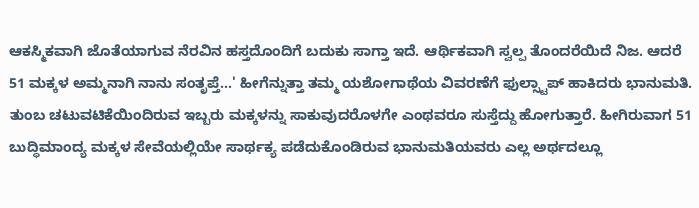ಆಕಸ್ಮಿಕವಾಗಿ ಜೊತೆಯಾಗುವ ನೆರವಿನ ಹಸ್ತದೊಂದಿಗೆ ಬದುಕು ಸಾಗ್ತಾ ಇದೆ. ಆರ್ಥಿಕವಾಗಿ ಸ್ವಲ್ಪ ತೊಂದರೆಯಿದೆ ನಿಜ. ಆದರೆ 51 ಮಕ್ಕಳ ಅಮ್ಮನಾಗಿ ನಾನು ಸಂತೃಪ್ತೆ...' ಹೀಗೆನ್ನುತ್ತಾ ತಮ್ಮ ಯಶೋಗಾಥೆಯ ವಿವರಣೆಗೆ ಫುಲ್ಸ್ಟಾಪ್ ಹಾಕಿದರು ಭಾನುಮತಿ.
ತುಂಬ ಚಟುವಟಿಕೆಯಿಂದಿರುವ ಇಬ್ಬರು ಮಕ್ಕಳನ್ನು ಸಾಕುವುದರೊಳಗೇ ಎಂಥವರೂ ಸುಸ್ತೆದ್ದು ಹೋಗುತ್ತಾರೆ. ಹೀಗಿರುವಾಗ 51 ಬುದ್ಧಿಮಾಂದ್ಯ ಮಕ್ಕಳ ಸೇವೆಯಲ್ಲಿಯೇ ಸಾರ್ಥಕ್ಯ ಪಡೆದುಕೊಂಡಿರುವ ಭಾನುಮತಿಯವರು ಎಲ್ಲ ಅರ್ಥದಲ್ಲೂ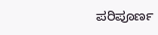ಪರಿಪೂರ್ಣ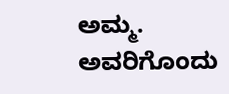ಅಮ್ಮ. ಅವರಿಗೊಂದು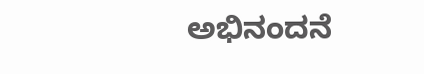ಅಭಿನಂದನೆ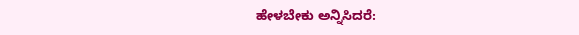ಹೇಳಬೇಕು ಅನ್ನಿಸಿದರೆ: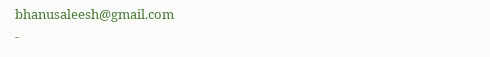bhanusaleesh@gmail.com
-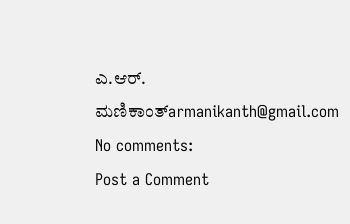ಎ.ಆರ್. ಮಣಿಕಾಂತ್armanikanth@gmail.com
No comments:
Post a Comment